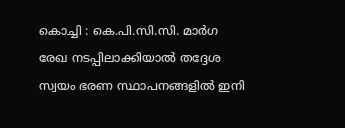കൊച്ചി : കെ.പി.സി.സി. മാർഗ രേഖ നടപ്പിലാക്കിയാൽ തദ്ദേശ സ്വയം ഭരണ സ്ഥാപനങ്ങളിൽ ഇനി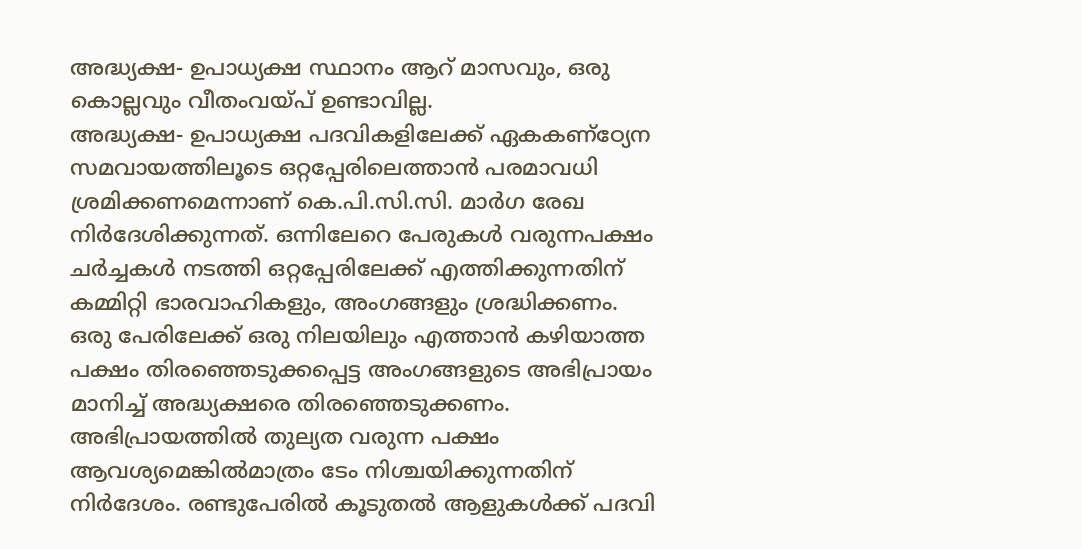അദ്ധ്യക്ഷ- ഉപാധ്യക്ഷ സ്ഥാനം ആറ് മാസവും, ഒരു കൊല്ലവും വീതംവയ്പ് ഉണ്ടാവില്ല.
അദ്ധ്യക്ഷ- ഉപാധ്യക്ഷ പദവികളിലേക്ക് ഏകകണ്ഠ്യേന സമവായത്തിലൂടെ ഒറ്റപ്പേരിലെത്താൻ പരമാവധി ശ്രമിക്കണമെന്നാണ് കെ.പി.സി.സി. മാർഗ രേഖ നിർദേശിക്കുന്നത്. ഒന്നിലേറെ പേരുകൾ വരുന്നപക്ഷം ചർച്ചകൾ നടത്തി ഒറ്റപ്പേരിലേക്ക് എത്തിക്കുന്നതിന് കമ്മിറ്റി ഭാരവാഹികളും, അംഗങ്ങളും ശ്രദ്ധിക്കണം.
ഒരു പേരിലേക്ക് ഒരു നിലയിലും എത്താൻ കഴിയാത്ത പക്ഷം തിരഞ്ഞെടുക്കപ്പെട്ട അംഗങ്ങളുടെ അഭിപ്രായം മാനിച്ച് അദ്ധ്യക്ഷരെ തിരഞ്ഞെടുക്കണം. അഭിപ്രായത്തിൽ തുല്യത വരുന്ന പക്ഷം ആവശ്യമെങ്കിൽമാത്രം ടേം നിശ്ചയിക്കുന്നതിന് നിർദേശം. രണ്ടുപേരിൽ കൂടുതൽ ആളുകൾക്ക് പദവി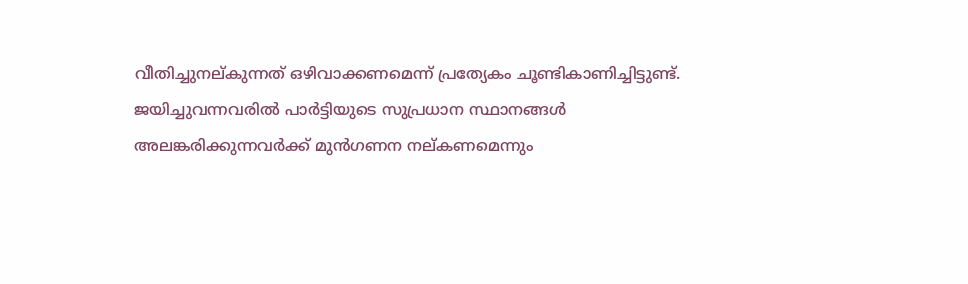വീതിച്ചുനല്കുന്നത് ഒഴിവാക്കണമെന്ന് പ്രത്യേകം ചൂണ്ടികാണിച്ചിട്ടുണ്ട്.
ജയിച്ചുവന്നവരിൽ പാർട്ടിയുടെ സുപ്രധാന സ്ഥാനങ്ങൾ അലങ്കരിക്കുന്നവർക്ക് മുൻഗണന നല്കണമെന്നും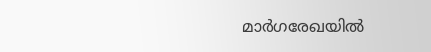മാർഗരേഖയിൽ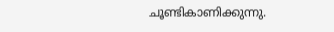ചൂണ്ടികാണിക്കുന്നു.